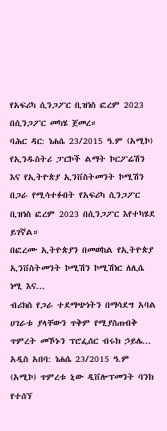የአፍሪካ ሲንጋፖር ቢዝነስ ፎረም 2023 በሲንጋፖር መካሄ ጀመረ።
ባሕር ዳር: ነሐሴ 23/2015 ዓ.ም (አሚኮ) የኢንዱስትሪ ፓርኮች ልማት ኮርፖሬሽን እና የኢትዮጵያ ኢንቨስትመንት ኮሚሽን በጋራ የሚሳተፉበት የአፍሪካ ሲንጋፖር ቢዝነስ ፎረም 2023 በሲንጋፖር እየተካሄደ ይገኛል።
በፎረሙ ኢትዮጵያን በመወከል የኢትዮጵያ ኢንቨስትመንት ኮሚሽን ኮሚሽነር ለሊሴ ነሚ እና...
ብሪክስ የጋራ ተደማጭነትን በማሳደግ አባል ሀገራቱ ያላቸውን ጥቅም የሚያስጠብቅ ጥምረት መኾኑን ፕሮፌሰር ብሩክ ኃይሌ...
አዲስ አበባ: ነሐሴ 23/2015 ዓ.ም (አሚኮ) ጥምረቱ ኒው ዲቨሎፕመንት ባንክ የተሰኘ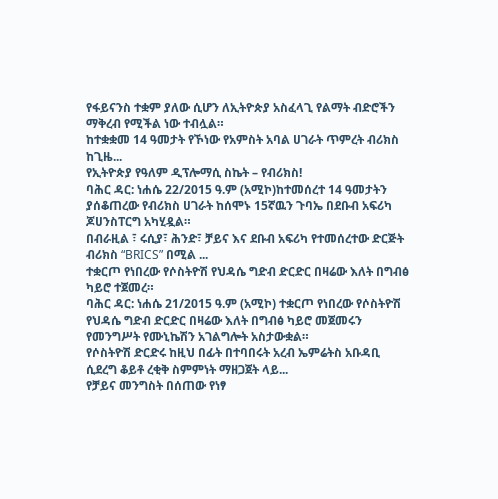የፋይናንስ ተቋም ያለው ሲሆን ለኢትዮጵያ አስፈላጊ የልማት ብድሮችን ማቅረብ የሚችል ነው ተብሏል።
ከተቋቋመ 14 ዓመታት የኾነው የአምስት አባል ሀገራት ጥምረት ብሪክስ ከጊዜ...
የኢትዮጵያ የዓለም ዲፕሎማሲ ስኬት – የብሪክስ!
ባሕር ዳር: ነሐሴ 22/2015 ዓ.ም (አሚኮ)ከተመሰረተ 14 ዓመታትን ያሰቆጠረው የብሪክስ ሀገራት ከሰሞኑ 15ኛዉን ጉባኤ በደቡብ አፍሪካ ጆሀንስፐርግ አካሂዷል።
በብራዚል ፣ ሩሲያ፣ ሕንድ፣ ቻይና እና ደቡብ አፍሪካ የተመሰረተው ድርጅት ብሪክስ “BRICS” በሚል ...
ተቋርጦ የነበረው የሶስትዮሽ የህዳሴ ግድብ ድርድር በዛሬው እለት በግብፅ ካይሮ ተጀመረ።
ባሕር ዳር: ነሐሴ 21/2015 ዓ.ም (አሚኮ) ተቋርጦ የነበረው የሶስትዮሽ የህዳሴ ግድብ ድርድር በዛሬው እለት በግብፅ ካይሮ መጀመሩን የመንግሥት የሙኒኬሽን አገልግሎት አስታውቋል።
የሶስትዮሽ ድርድሩ ከዚህ በፊት በተባበሩት አረብ ኤምሬትስ አቡዳቢ ሲደረግ ቆይቶ ረቂቅ ስምምነት ማዘጋጀት ላይ...
የቻይና መንግስት በሰጠው የነፃ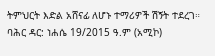ትምህርት እድል አሸናፊ ለሆኑ ተማሪዎች ሽኝት ተደረገ።
ባሕር ዳር: ነሐሴ 19/2015 ዓ.ም (አሚኮ)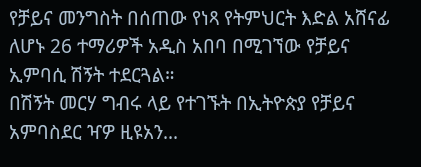የቻይና መንግስት በሰጠው የነጻ የትምህርት እድል አሸናፊ ለሆኑ 26 ተማሪዎች አዲስ አበባ በሚገኘው የቻይና ኢምባሲ ሽኝት ተደርጓል።
በሽኝት መርሃ ግብሩ ላይ የተገኙት በኢትዮጵያ የቻይና አምባስደር ዣዎ ዚዩአን...